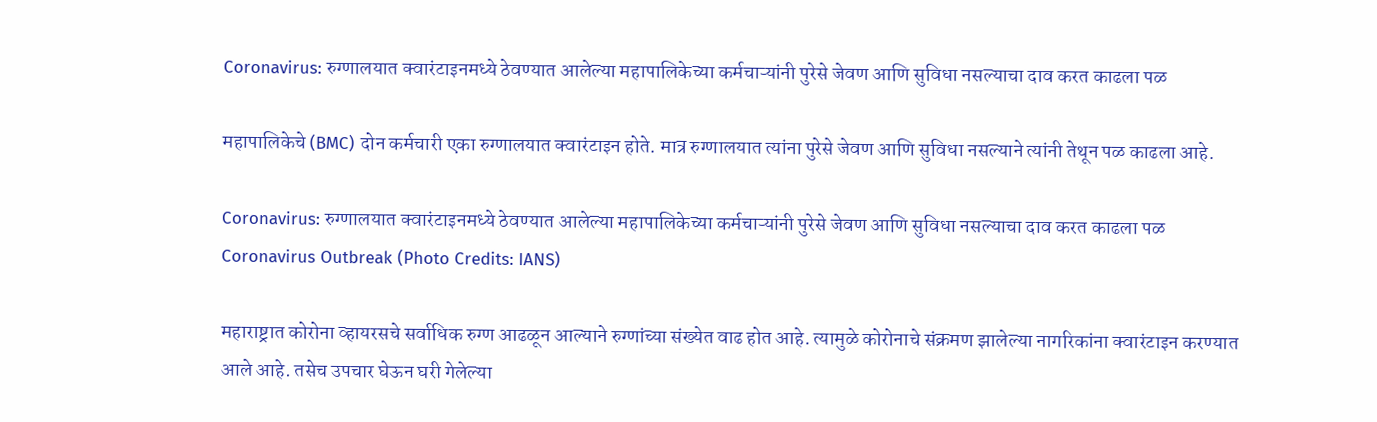Coronavirus: रुग्णालयात क्वारंटाइनमध्ये ठेवण्यात आलेल्या महापालिकेच्या कर्मचाऱ्यांनी पुरेसे जेवण आणि सुविधा नसल्याचा दाव करत काढला पळ

महापालिकेचे (BMC) दोन कर्मचारी एका रुग्णालयात क्वारंटाइन होते. मात्र रुग्णालयात त्यांना पुरेसे जेवण आणि सुविधा नसल्याने त्यांनी तेथून पळ काढला आहे.

Coronavirus: रुग्णालयात क्वारंटाइनमध्ये ठेवण्यात आलेल्या महापालिकेच्या कर्मचाऱ्यांनी पुरेसे जेवण आणि सुविधा नसल्याचा दाव करत काढला पळ
Coronavirus Outbreak (Photo Credits: IANS)

महाराष्ट्रात कोरोना व्हायरसचे सर्वाधिक रुग्ण आढळून आल्याने रुग्णांच्या संख्येत वाढ होत आहे. त्यामुळे कोरोनाचे संक्रमण झालेल्या नागरिकांना क्वारंटाइन करण्यात आले आहे. तसेच उपचार घेऊन घरी गेलेल्या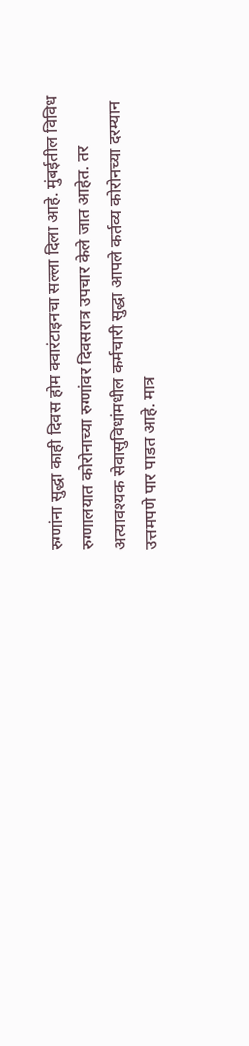रुग्णांना सुद्धा काही दिवस होम क्वारंटाइनचा सल्ला दिला आहे. मुंबईतील विविध रुग्णालयात कोरोनाच्या रुग्णांवर दिवसरात्र उपचार केले जात आहेत. तर अत्यावश्यक सेवासुविधांमधील कर्मचारी सुद्धा आपले कर्तव्य कोरोनच्या दरम्यान उत्तमपणे पार पाडत आहे. मात्र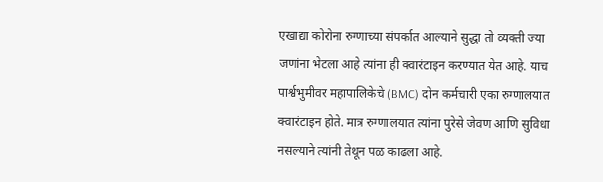एखाद्या कोरोना रुग्णाच्या संपर्कात आल्याने सुद्धा तो व्यक्ती ज्या जणांना भेटला आहे त्यांना ही क्वारंटाइन करण्यात येत आहे. याच पार्श्वभुमीवर महापालिकेचे (BMC) दोन कर्मचारी एका रुग्णालयात क्वारंटाइन होते. मात्र रुग्णालयात त्यांना पुरेसे जेवण आणि सुविधा नसल्याने त्यांनी तेथून पळ काढला आहे.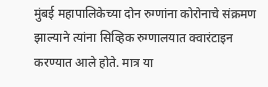मुंबई महापालिकेच्या दोन रुग्णांना कोरोनाचे संक्रमण झाल्याने त्यांना सिव्हिक रुग्णालयात क्वारंटाइन करण्यात आले होते. मात्र या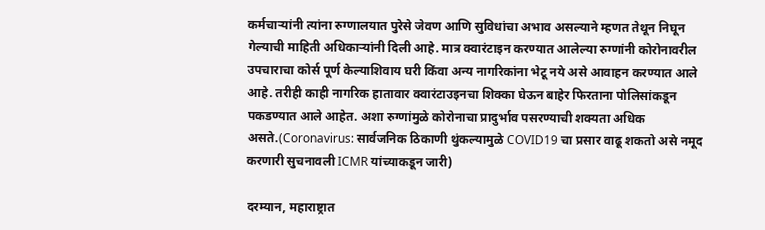कर्मचाऱ्यांनी त्यांना रुग्णालयात पुरेसे जेवण आणि सुविधांचा अभाव असल्याने म्हणत तेथून निघून गेल्याची माहिती अधिकाऱ्यांनी दिली आहे. मात्र क्वारंटाइन करण्यात आलेल्या रुग्णांनी कोरोनावरील उपचाराचा कोर्स पूर्ण केल्याशिवाय घरी किंवा अन्य नागरिकांना भेटू नये असे आवाहन करण्यात आले आहे. तरीही काही नागरिक हातावार क्वारंटाउइनचा शिक्का घेऊन बाहेर फिरताना पोलिसांकडून पकडण्यात आले आहेत. अशा रुग्णांमुळे कोरोनाचा प्रादुर्भाव पसरण्याची शक्यता अधिक असते.(Coronavirus: सार्वजनिक ठिकाणी थुंकल्यामुळे COVID19 चा प्रसार वाढू शकतो असे नमूद करणारी सुचनावली ICMR यांच्याकडून जारी)

दरम्यान, महाराष्ट्रात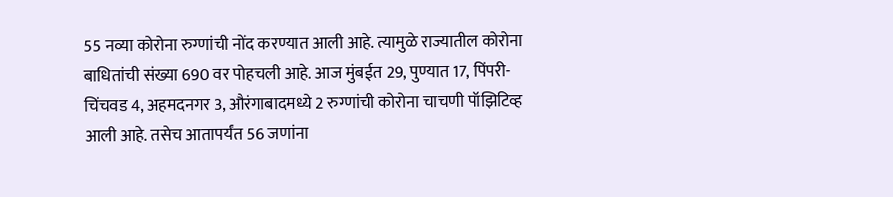55 नव्या कोरोना रुग्णांची नोंद करण्यात आली आहे. त्यामुळे राज्यातील कोरोना बाधितांची संख्या 690 वर पोहचली आहे. आज मुंबईत 29, पुण्यात 17, पिंपरी-चिंचवड 4, अहमदनगर 3, औरंगाबादमध्ये 2 रुग्णांची कोरोना चाचणी पॉझिटिव्ह आली आहे. तसेच आतापर्यंत 56 जणांना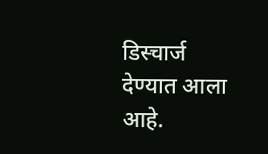डिस्चार्ज देण्यात आला आहे.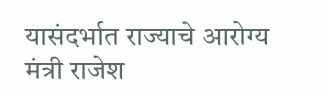यासंदर्भात राज्याचे आरोग्य मंत्री राजेश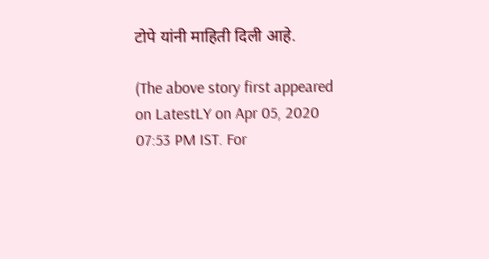टोपे यांनी माहिती दिली आहे.

(The above story first appeared on LatestLY on Apr 05, 2020 07:53 PM IST. For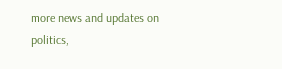more news and updates on politics,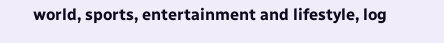world, sports, entertainment and lifestyle, log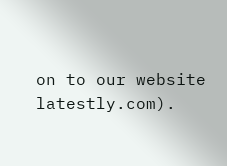on to our website latestly.com).